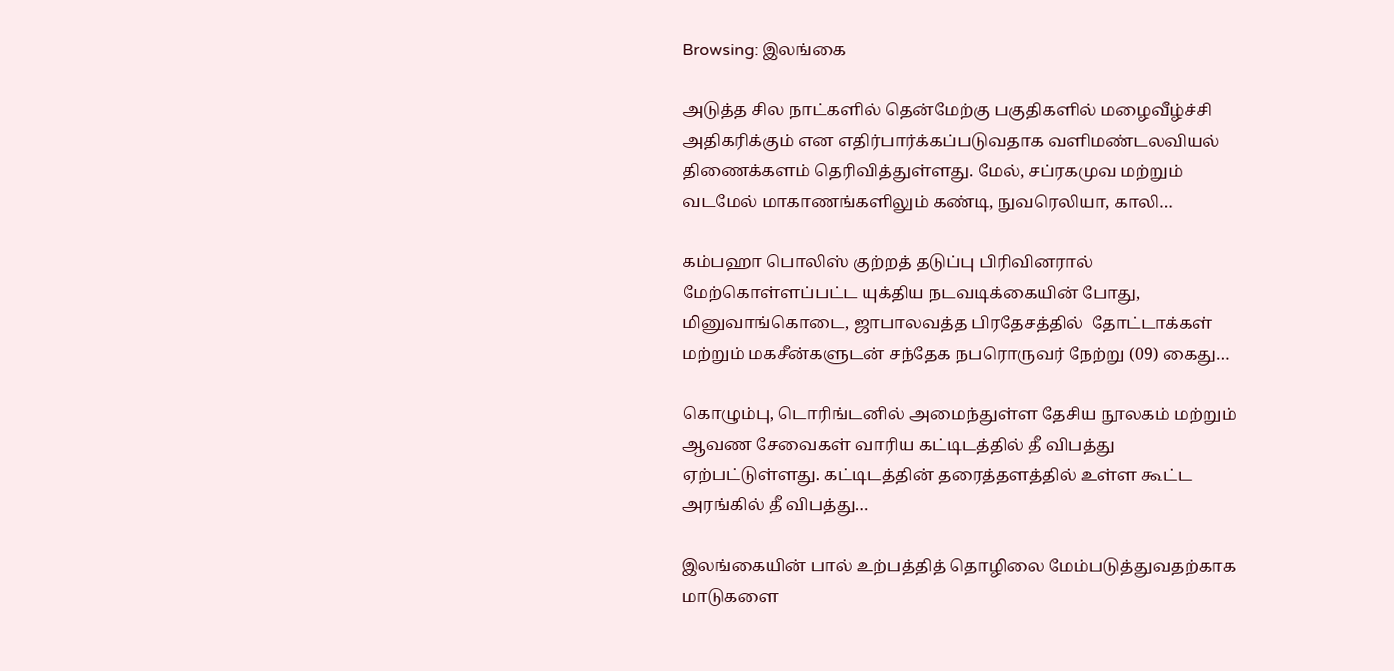Browsing: இலங்கை

அடுத்த சில நாட்களில் தென்மேற்கு பகுதிகளில் மழைவீழ்ச்சி அதிகரிக்கும் என எதிர்பார்க்கப்படுவதாக வளிமண்டலவியல் திணைக்களம் தெரிவித்துள்ளது. மேல், சப்ரகமுவ மற்றும் வடமேல் மாகாணங்களிலும் கண்டி, நுவரெலியா, காலி…

கம்பஹா பொலிஸ் குற்றத் தடுப்பு பிரிவினரால் மேற்கொள்ளப்பட்ட யுக்திய நடவடிக்கையின் போது, மினுவாங்கொடை, ஜாபாலவத்த பிரதேசத்தில்  தோட்டாக்கள் மற்றும் மகசீன்களுடன் சந்தேக நபரொருவர் நேற்று (09) கைது…

கொழும்பு, டொரிங்டனில் அமைந்துள்ள தேசிய நூலகம் மற்றும் ஆவண சேவைகள் வாரிய கட்டிடத்தில் தீ விபத்து ஏற்பட்டுள்ளது. கட்டிடத்தின் தரைத்தளத்தில் உள்ள கூட்ட அரங்கில் தீ விபத்து…

இலங்கையின் பால் உற்பத்தித் தொழிலை மேம்படுத்துவதற்காக மாடுகளை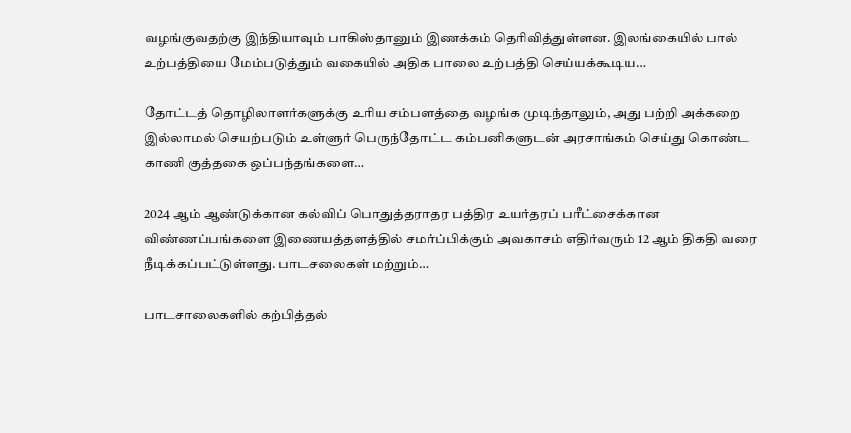வழங்குவதற்கு இந்தியாவும் பாகிஸ்தானும் இணக்கம் தெரிவித்துள்ளன. இலங்கையில் பால் உற்பத்தியை மேம்படுத்தும் வகையில் அதிக பாலை உற்பத்தி செய்யக்கூடிய…

தோட்டத் தொழிலாளர்களுக்கு உரிய சம்பளத்தை வழங்க முடிந்தாலும், அது பற்றி அக்கறை இல்லாமல் செயற்படும் உள்ளுர் பெருந்தோட்ட கம்பனிகளுடன் அரசாங்கம் செய்து கொண்ட காணி குத்தகை ஒப்பந்தங்களை…

2024 ஆம் ஆண்டுக்கான கல்விப் பொதுத்தராதர பத்திர உயர்தரப் பரீட்சைக்கான விண்ணப்பங்களை இணையத்தளத்தில் சமர்ப்பிக்கும் அவகாசம் எதிர்வரும் 12 ஆம் திகதி வரை நீடிக்கப்பட்டுள்ளது. பாடசலைகள் மற்றும்…

பாடசாலைகளில் கற்பித்தல்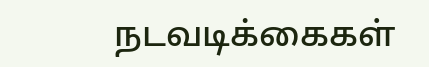நடவடிக்கைகள்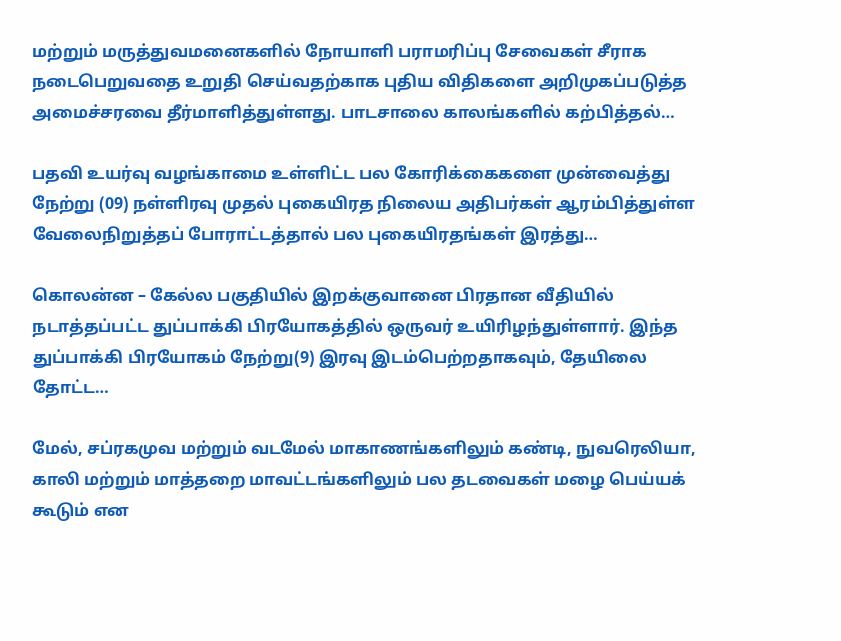மற்றும் மருத்துவமனைகளில் நோயாளி பராமரிப்பு சேவைகள் சீராக நடைபெறுவதை உறுதி செய்வதற்காக புதிய விதிகளை அறிமுகப்படுத்த அமைச்சரவை தீர்மாளித்துள்ளது. பாடசாலை காலங்களில் கற்பித்தல்…

பதவி உயர்வு வழங்காமை உள்ளிட்ட பல கோரிக்கைகளை முன்வைத்து நேற்று (09) நள்ளிரவு முதல் புகையிரத நிலைய அதிபர்கள் ஆரம்பித்துள்ள வேலைநிறுத்தப் போராட்டத்தால் பல புகையிரதங்கள் இரத்து…

கொலன்ன – கேல்ல பகுதியில் இறக்குவானை பிரதான வீதியில் நடாத்தப்பட்ட துப்பாக்கி பிரயோகத்தில் ஒருவர் உயிரிழந்துள்ளார். இந்த துப்பாக்கி பிரயோகம் நேற்று(9) இரவு இடம்பெற்றதாகவும், தேயிலை தோட்ட…

மேல், சப்ரகமுவ மற்றும் வடமேல் மாகாணங்களிலும் கண்டி, நுவரெலியா, காலி மற்றும் மாத்தறை மாவட்டங்களிலும் பல தடவைகள் மழை பெய்யக் கூடும் என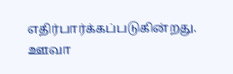எதிர்பார்க்கப்படுகின்றது. ஊவா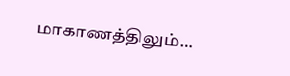மாகாணத்திலும்…